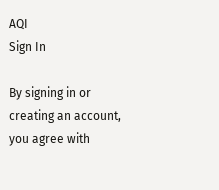AQI
Sign In

By signing in or creating an account, you agree with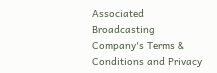Associated Broadcasting Company's Terms & Conditions and Privacy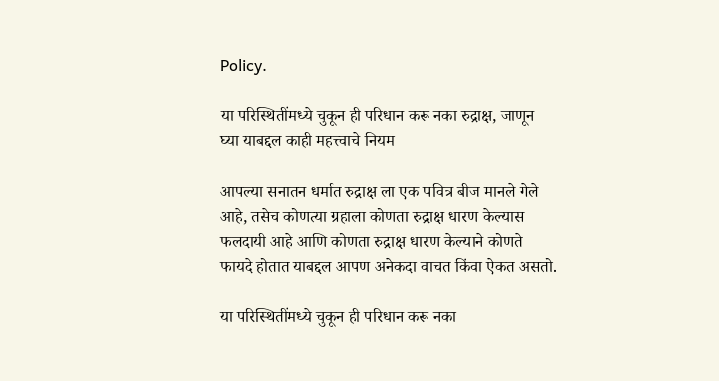Policy.

या परिस्थितींमध्ये चुकून ही परिधान करू नका रुद्राक्ष, जाणून घ्या याबद्दल काही महत्त्वाचे नियम

आपल्या सनातन धर्मात रुद्राक्ष ला एक पवित्र बीज मानले गेले आहे, तसेच कोणत्या ग्रहाला कोणता रुद्राक्ष धारण केल्यास फलदायी आहे आणि कोणता रुद्राक्ष धारण केल्याने कोणते फायदे होतात याबद्दल आपण अनेकदा वाचत किंवा ऐकत असतो.

या परिस्थितींमध्ये चुकून ही परिधान करू नका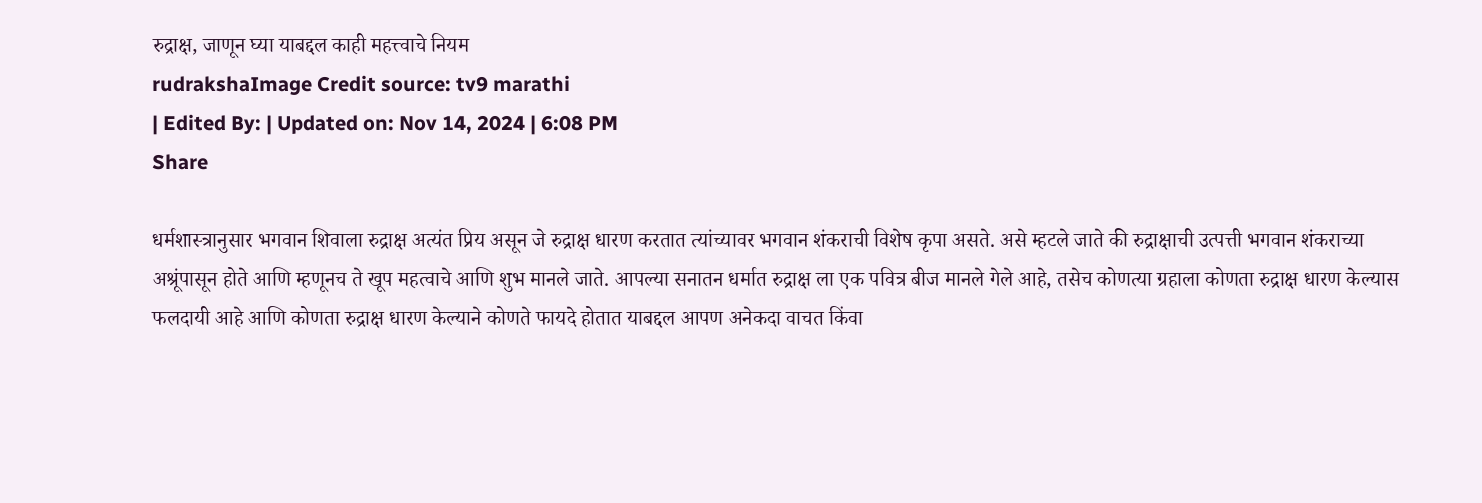रुद्राक्ष, जाणून घ्या याबद्दल काही महत्त्वाचे नियम
rudrakshaImage Credit source: tv9 marathi
| Edited By: | Updated on: Nov 14, 2024 | 6:08 PM
Share

धर्मशास्त्रानुसार भगवान शिवाला रुद्राक्ष अत्यंत प्रिय असून जे रुद्राक्ष धारण करतात त्यांच्यावर भगवान शंकराची विशेष कृपा असते. असे म्हटले जाते की रुद्राक्षाची उत्पत्ती भगवान शंकराच्या अश्रूंपासून होते आणि म्हणूनच ते खूप महत्वाचे आणि शुभ मानले जाते. आपल्या सनातन धर्मात रुद्राक्ष ला एक पवित्र बीज मानले गेले आहे, तसेच कोणत्या ग्रहाला कोणता रुद्राक्ष धारण केल्यास फलदायी आहे आणि कोणता रुद्राक्ष धारण केल्याने कोणते फायदे होतात याबद्दल आपण अनेकदा वाचत किंवा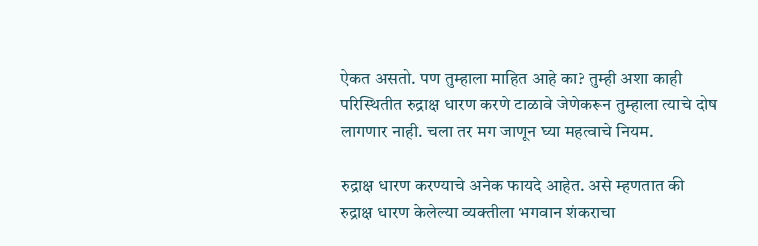ऐकत असतो. पण तुम्हाला माहित आहे का? तुम्ही अशा काही परिस्थितीत रुद्राक्ष धारण करणे टाळावे जेणेकरून तुम्हाला त्याचे दोष लागणार नाही. चला तर मग जाणून घ्या महत्वाचे नियम.

रुद्राक्ष धारण करण्याचे अनेक फायदे आहेत. असे म्हणतात की रुद्राक्ष धारण केलेल्या व्यक्तीला भगवान शंकराचा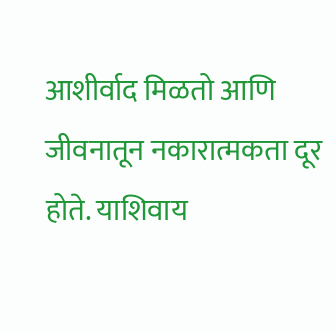आशीर्वाद मिळतो आणि जीवनातून नकारात्मकता दूर होते. याशिवाय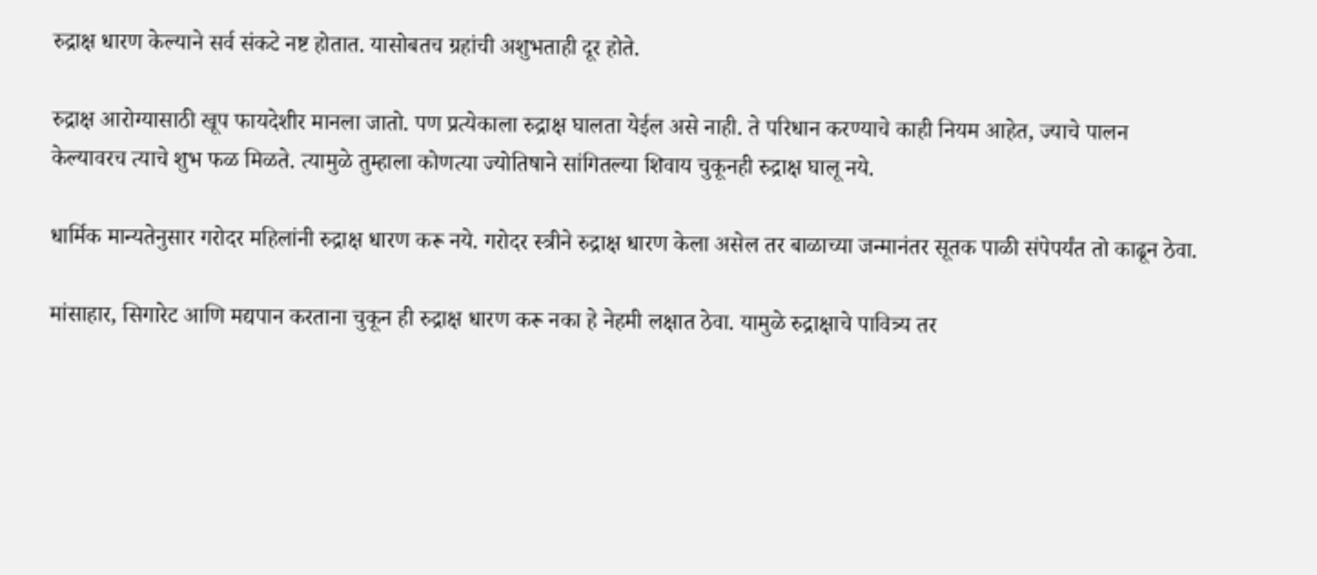रुद्राक्ष धारण केल्याने सर्व संकटे नष्ट होतात. यासोबतच ग्रहांची अशुभताही दूर होते.

रुद्राक्ष आरोग्यासाठी खूप फायदेशीर मानला जातो. पण प्रत्येकाला रुद्राक्ष घालता येईल असे नाही. ते परिधान करण्याचे काही नियम आहेत, ज्याचे पालन केल्यावरच त्याचे शुभ फळ मिळते. त्यामुळे तुम्हाला कोणत्या ज्योतिषाने सांगितल्या शिवाय चुकूनही रुद्राक्ष घालू नये.

धार्मिक मान्यतेनुसार गरोदर महिलांनी रुद्राक्ष धारण करू नये. गरोदर स्त्रीने रुद्राक्ष धारण केला असेल तर बाळाच्या जन्मानंतर सूतक पाळी संपेपर्यंत तो काढून ठेवा.

मांसाहार, सिगारेट आणि मद्यपान करताना चुकून ही रुद्राक्ष धारण करू नका हे नेहमी लक्षात ठेवा. यामुळे रुद्राक्षाचे पावित्र्य तर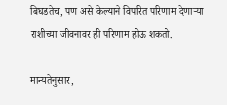बिघडतेच, पण असे केल्याने विपरित परिणाम देणार्‍या राशीच्या जीवनावर ही परिणाम होऊ शकतो.

मान्यतेनुसार,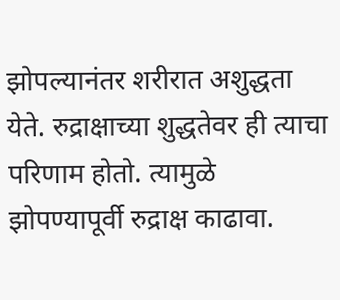झोपल्यानंतर शरीरात अशुद्धता येते. रुद्राक्षाच्या शुद्धतेवर ही त्याचा परिणाम होतो. त्यामुळे झोपण्यापूर्वी रुद्राक्ष काढावा.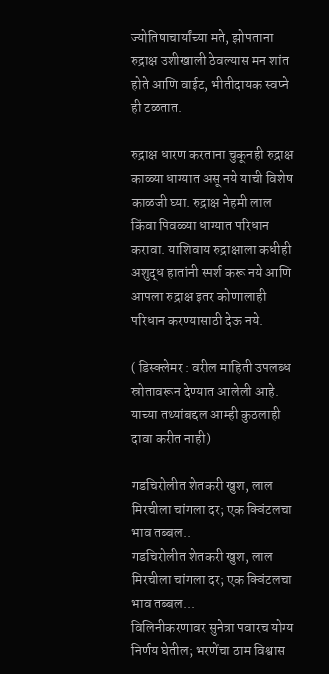ज्योतिषाचार्यांच्या मते, झोपताना रुद्राक्ष उशीखाली ठेवल्यास मन शांत होते आणि वाईट, भीतीदायक स्वप्ने ही टळतात.

रुद्राक्ष धारण करताना चुकूनही रुद्राक्ष काळ्या धाग्यात असू नये याची विशेष काळजी घ्या. रुद्राक्ष नेहमी लाल किंवा पिवळ्या धाग्यात परिधान करावा. याशिवाय रुद्राक्षाला कधीही अशुद्ध हातांनी स्पर्श करू नये आणि आपला रुद्राक्ष इतर कोणालाही परिधान करण्यासाठी देऊ नये.

( डिस्क्लेमर : वरील माहिती उपलब्ध स्रोतावरून देण्यात आलेली आहे. याच्या तथ्यांबद्दल आम्ही कुठलाही दावा करीत नाही)

गडचिरोलीत शेतकरी खुश, लाल मिरचीला चांगला दर; एक क्विंटलचा भाव तब्बल..
गडचिरोलीत शेतकरी खुश, लाल मिरचीला चांगला दर; एक क्विंटलचा भाव तब्बल...
विलिनीकरणावर सुनेत्रा पवारच योग्य निर्णय घेतील; भरणेंचा ठाम विश्वास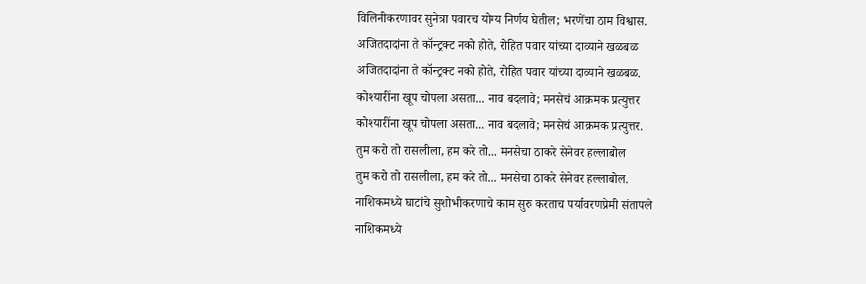विलिनीकरणावर सुनेत्रा पवारच योग्य निर्णय घेतील; भरणेंचा ठाम विश्वास.
अजितदादांना ते कॉन्ट्रक्ट नको होते, रोहित पवार यांच्या दाव्याने खळबळ
अजितदादांना ते कॉन्ट्रक्ट नको होते, रोहित पवार यांच्या दाव्याने खळबळ.
कोश्यारींना खूप चोपला असता... नाव बदलावे; मनसेचं आक्रमक प्रत्युत्तर
कोश्यारींना खूप चोपला असता... नाव बदलावे; मनसेचं आक्रमक प्रत्युत्तर.
तुम करो तो रासलीला, हम करे तो... मनसेचा ठाकरे सेनेवर हल्लाबोल
तुम करो तो रासलीला, हम करे तो... मनसेचा ठाकरे सेनेवर हल्लाबोल.
नाशिकमध्ये घाटांचे सुशोभीकरणाचे काम सुरु करताच पर्यावरणप्रेमी संतापले
नाशिकमध्ये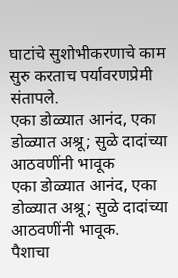घाटांचे सुशोभीकरणाचे काम सुरु करताच पर्यावरणप्रेमी संतापले.
एका डोळ्यात आनंद, एका डोळ्यात अश्रू; सुळे दादांच्या आठवणींनी भावूक
एका डोळ्यात आनंद, एका डोळ्यात अश्रू; सुळे दादांच्या आठवणींनी भावूक.
पैशाचा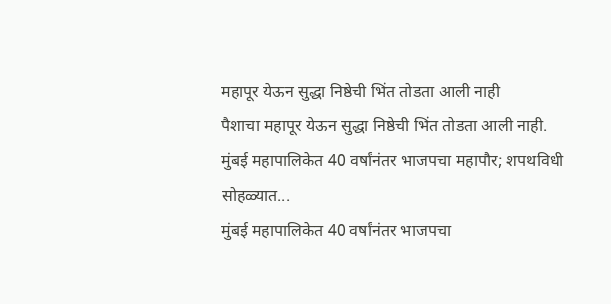महापूर येऊन सुद्धा निष्ठेची भिंत तोडता आली नाही
पैशाचा महापूर येऊन सुद्धा निष्ठेची भिंत तोडता आली नाही.
मुंबई महापालिकेत 40 वर्षांनंतर भाजपचा महापौर; शपथविधी सोहळ्यात...
मुंबई महापालिकेत 40 वर्षांनंतर भाजपचा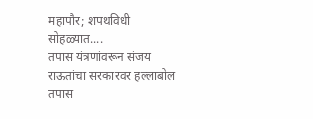महापौर; शपथविधी सोहळ्यात....
तपास यंत्रणांवरून संजय राऊतांचा सरकारवर हल्लाबोल
तपास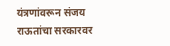यंत्रणांवरून संजय राऊतांचा सरकारवर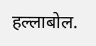हल्लाबोल.